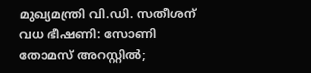മുഖ്യമന്ത്രി വി.ഡി. സതീശന് വധ ഭീഷണി: സോണി തോമസ് അറസ്റ്റിൽ;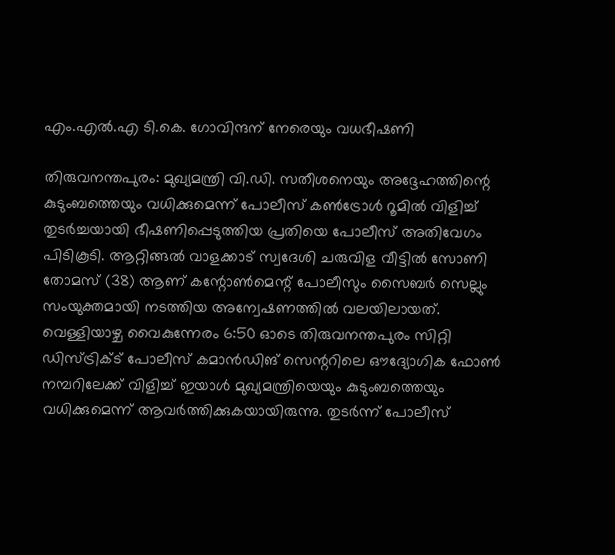എം.എൽ.എ ടി.കെ. ഗോവിന്ദന് നേരെയും വധഭീഷണി

തിരുവനന്തപുരം: മുഖ്യമന്ത്രി വി.ഡി. സതീശനെയും അദ്ദേഹത്തിന്റെ കുടുംബത്തെയും വധിക്കുമെന്ന് പോലീസ് കൺട്രോൾ റൂമിൽ വിളിച്ച് തുടർച്ചയായി ഭീഷണിപ്പെടുത്തിയ പ്രതിയെ പോലീസ് അതിവേഗം പിടികൂടി. ആറ്റിങ്ങൽ വാളക്കാട് സ്വദേശി ചരുവിള വീട്ടിൽ സോണി തോമസ് (38) ആണ് കന്റോൺമെന്റ് പോലീസും സൈബർ സെല്ലും സംയുക്തമായി നടത്തിയ അന്വേഷണത്തിൽ വലയിലായത്. വെള്ളിയാഴ്ച വൈകുന്നേരം 6:50 ഓടെ തിരുവനന്തപുരം സിറ്റി ഡിസ്ട്രിക്ട് പോലീസ് കമാൻഡിങ് സെന്ററിലെ ഔദ്യോഗിക ഫോൺ നമ്പറിലേക്ക് വിളിച്ച് ഇയാൾ മുഖ്യമന്ത്രിയെയും കുടുംബത്തെയും വധിക്കുമെന്ന് ആവർത്തിക്കുകയായിരുന്നു. തുടർന്ന് പോലീസ്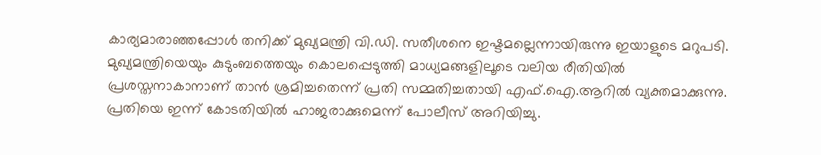കാര്യമാരാഞ്ഞപ്പോൾ തനിക്ക് മുഖ്യമന്ത്രി വി.ഡി. സതീശനെ ഇഷ്ടമല്ലെന്നായിരുന്നു ഇയാളുടെ മറുപടി. മുഖ്യമന്ത്രിയെയും കുടുംബത്തെയും കൊലപ്പെടുത്തി മാധ്യമങ്ങളിലൂടെ വലിയ രീതിയിൽ പ്രശസ്തനാകാനാണ് താൻ ശ്രമിച്ചതെന്ന് പ്രതി സമ്മതിച്ചതായി എഫ്.ഐ.ആറിൽ വ്യക്തമാക്കുന്നു. പ്രതിയെ ഇന്ന് കോടതിയിൽ ഹാജരാക്കുമെന്ന് പോലീസ് അറിയിച്ചു.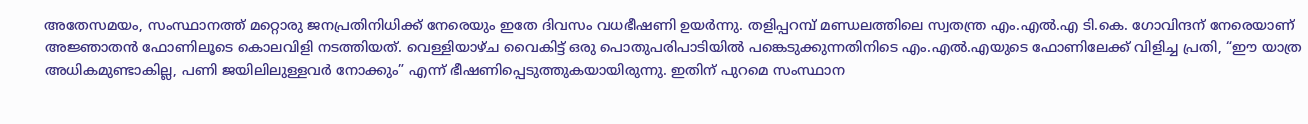അതേസമയം, സംസ്ഥാനത്ത് മറ്റൊരു ജനപ്രതിനിധിക്ക് നേരെയും ഇതേ ദിവസം വധഭീഷണി ഉയർന്നു. തളിപ്പറമ്പ് മണ്ഡലത്തിലെ സ്വതന്ത്ര എം.എൽ.എ ടി.കെ. ഗോവിന്ദന് നേരെയാണ് അജ്ഞാതൻ ഫോണിലൂടെ കൊലവിളി നടത്തിയത്. വെള്ളിയാഴ്ച വൈകിട്ട് ഒരു പൊതുപരിപാടിയിൽ പങ്കെടുക്കുന്നതിനിടെ എം.എൽ.എയുടെ ഫോണിലേക്ക് വിളിച്ച പ്രതി, “ഈ യാത്ര അധികമുണ്ടാകില്ല, പണി ജയിലിലുള്ളവർ നോക്കും” എന്ന് ഭീഷണിപ്പെടുത്തുകയായിരുന്നു. ഇതിന് പുറമെ സംസ്ഥാന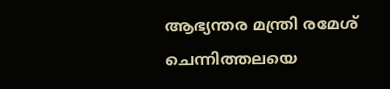ആഭ്യന്തര മന്ത്രി രമേശ് ചെന്നിത്തലയെ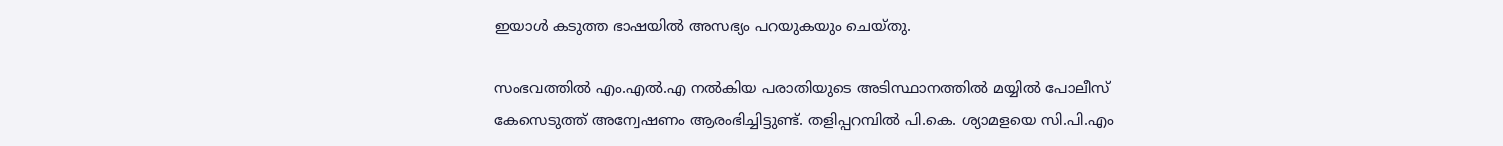ഇയാൾ കടുത്ത ഭാഷയിൽ അസഭ്യം പറയുകയും ചെയ്തു.

സംഭവത്തിൽ എം.എൽ.എ നൽകിയ പരാതിയുടെ അടിസ്ഥാനത്തിൽ മയ്യിൽ പോലീസ് കേസെടുത്ത് അന്വേഷണം ആരംഭിച്ചിട്ടുണ്ട്. തളിപ്പറമ്പിൽ പി.കെ. ശ്യാമളയെ സി.പി.എം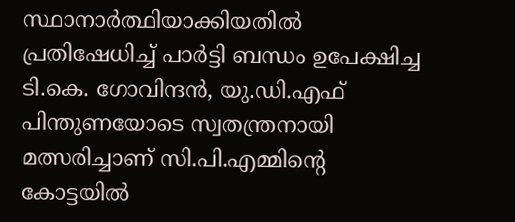സ്ഥാനാർത്ഥിയാക്കിയതിൽ പ്രതിഷേധിച്ച് പാർട്ടി ബന്ധം ഉപേക്ഷിച്ച ടി.കെ. ഗോവിന്ദൻ, യു.ഡി.എഫ് പിന്തുണയോടെ സ്വതന്ത്രനായി മത്സരിച്ചാണ് സി.പി.എമ്മിന്റെ കോട്ടയിൽ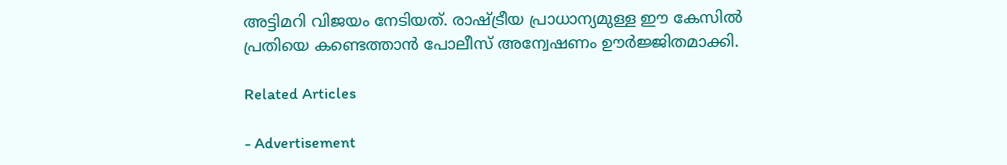അട്ടിമറി വിജയം നേടിയത്. രാഷ്ട്രീയ പ്രാധാന്യമുള്ള ഈ കേസിൽ പ്രതിയെ കണ്ടെത്താൻ പോലീസ് അന്വേഷണം ഊർജ്ജിതമാക്കി.

Related Articles

- Advertisement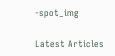-spot_img

Latest Articles